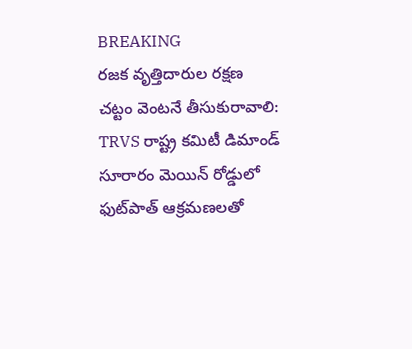BREAKING
రజక వృత్తిదారుల రక్షణ చట్టం వెంటనే తీసుకురావాలి: TRVS రాష్ట్ర కమిటీ డిమాండ్ సూరారం మెయిన్ రోడ్డులో ఫుట్‌పాత్ ఆక్రమణలతో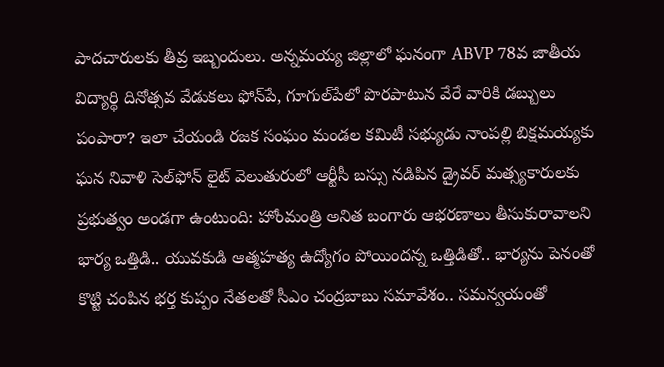పాదచారులకు తీవ్ర ఇబ్బందులు. అన్నమయ్య జిల్లాలో ఘనంగా ABVP 78వ జాతీయ విద్యార్థి దినోత్సవ వేడుకలు ఫోన్‌పే, గూగుల్‌పేలో పొరపాటున వేరే వారికి డబ్బులు పంపారా? ఇలా చేయండి రజక సంఘం మండల కమిటీ సభ్యుడు నాంపల్లి బిక్షమయ్యకు ఘన నివాళి సెల్‌ఫోన్ లైట్ వెలుతురులో ఆర్టీసీ బస్సు నడిపిన డ్రైవర్ మత్స్యకారులకు ప్రభుత్వం అండగా ఉంటుంది: హోంమంత్రి అనిత బంగారు ఆభరణాలు తీసుకురావాలని భార్య ఒత్తిడి.. యువకుడి ఆత్మహత్య ఉద్యోగం పోయిందన్న ఒత్తిడితో.. భార్యను పెనంతో కొట్టి చంపిన భర్త కుప్పం నేతలతో సీఎం చంద్రబాబు సమావేశం.. సమన్వయంతో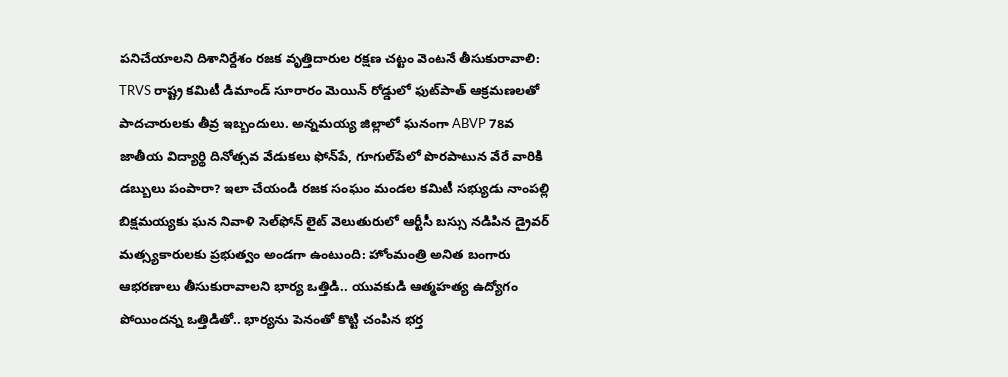పనిచేయాలని దిశానిర్దేశం రజక వృత్తిదారుల రక్షణ చట్టం వెంటనే తీసుకురావాలి: TRVS రాష్ట్ర కమిటీ డిమాండ్ సూరారం మెయిన్ రోడ్డులో ఫుట్‌పాత్ ఆక్రమణలతో పాదచారులకు తీవ్ర ఇబ్బందులు. అన్నమయ్య జిల్లాలో ఘనంగా ABVP 78వ జాతీయ విద్యార్థి దినోత్సవ వేడుకలు ఫోన్‌పే, గూగుల్‌పేలో పొరపాటున వేరే వారికి డబ్బులు పంపారా? ఇలా చేయండి రజక సంఘం మండల కమిటీ సభ్యుడు నాంపల్లి బిక్షమయ్యకు ఘన నివాళి సెల్‌ఫోన్ లైట్ వెలుతురులో ఆర్టీసీ బస్సు నడిపిన డ్రైవర్ మత్స్యకారులకు ప్రభుత్వం అండగా ఉంటుంది: హోంమంత్రి అనిత బంగారు ఆభరణాలు తీసుకురావాలని భార్య ఒత్తిడి.. యువకుడి ఆత్మహత్య ఉద్యోగం పోయిందన్న ఒత్తిడితో.. భార్యను పెనంతో కొట్టి చంపిన భర్త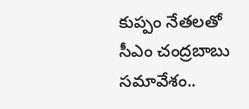కుప్పం నేతలతో సీఎం చంద్రబాబు సమావేశం..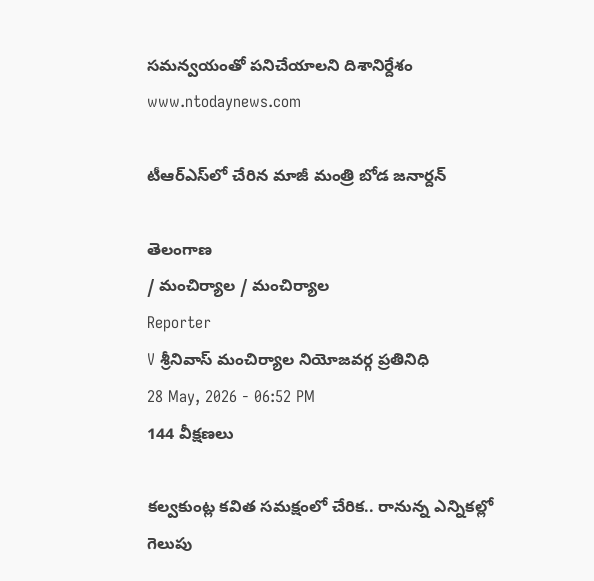సమన్వయంతో పనిచేయాలని దిశానిర్దేశం
www.ntodaynews.com

టీఆర్‌ఎస్‌లో చేరిన మాజీ మంత్రి బోడ జనార్దన్

తెలంగాణ
/ మంచిర్యాల / మంచిర్యాల
Reporter
V శ్రీనివాస్ మంచిర్యాల నియోజవర్గ ప్రతినిధి
28 May, 2026 - 06:52 PM
144 వీక్షణలు

కల్వకుంట్ల కవిత సమక్షంలో చేరిక.. రానున్న ఎన్నికల్లో గెలుపు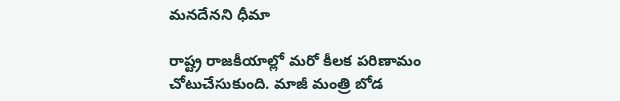మనదేనని ధీమా

రాష్ట్ర రాజకీయాల్లో మరో కీలక పరిణామం చోటుచేసుకుంది. మాజీ మంత్రి బోడ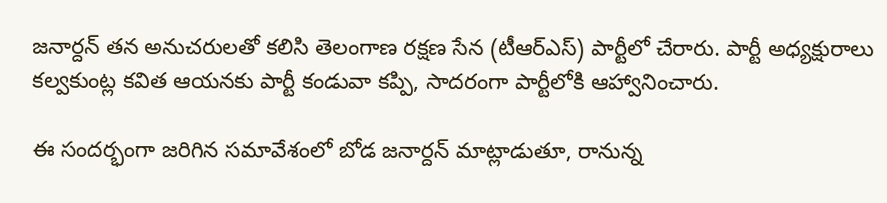జనార్దన్ తన అనుచరులతో కలిసి తెలంగాణ రక్షణ సేన (టీఆర్‌ఎస్) పార్టీలో చేరారు. పార్టీ అధ్యక్షురాలు కల్వకుంట్ల కవిత ఆయనకు పార్టీ కండువా కప్పి, సాదరంగా పార్టీలోకి ఆహ్వానించారు.

ఈ సందర్భంగా జరిగిన సమావేశంలో బోడ జనార్దన్ మాట్లాడుతూ, రానున్న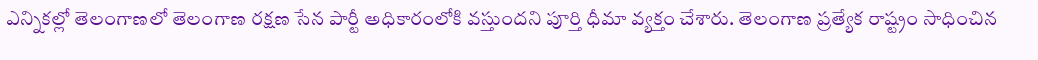ఎన్నికల్లో తెలంగాణలో తెలంగాణ రక్షణ సేన పార్టీ అధికారంలోకి వస్తుందని పూర్తి ధీమా వ్యక్తం చేశారు. తెలంగాణ ప్రత్యేక రాష్ట్రం సాధించిన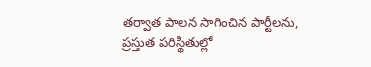తర్వాత పాలన సాగించిన పార్టీలను, ప్రస్తుత పరిస్థితుల్లో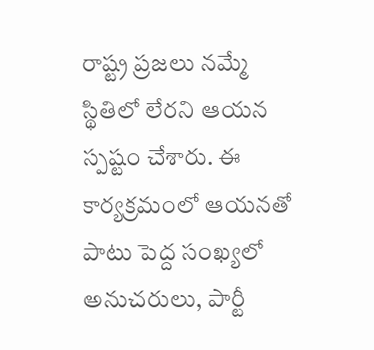రాష్ట్ర ప్రజలు నమ్మే స్థితిలో లేరని ఆయన స్పష్టం చేశారు. ఈ కార్యక్రమంలో ఆయనతో పాటు పెద్ద సంఖ్యలో అనుచరులు, పార్టీ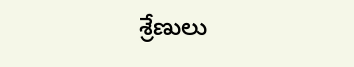శ్రేణులు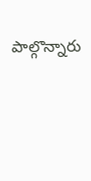పాల్గొన్నారు